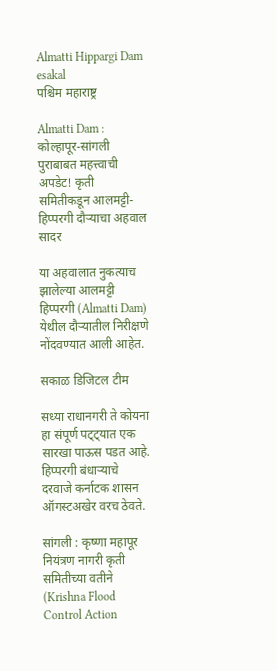Almatti Hippargi Dam esakal
पश्चिम महाराष्ट्र

Almatti Dam : कोल्हापूर-सांगली पुराबाबत महत्त्वाची अपडेट! कृती समितीकडून आलमट्टी-हिप्‍परगी दौऱ्याचा अहवाल सादर

या अहवालात नुकत्याच झालेल्या आलमट्टी हिप्परगी (Almatti Dam) येथील दौऱ्यातील निरीक्षणे नोंदवण्यात आली आहेत.

सकाळ डिजिटल टीम

सध्या राधानगरी ते कोयना हा संपूर्ण पट्ट्यात एक सारखा पाऊस पडत आहे. हिप्परगी बंधाऱ्याचे दरवाजे कर्नाटक शासन ऑगस्टअखेर वरच ठेवते.

सांगली : कृष्णा महापूर नियंत्रण नागरी कृती समितीच्या वतीने (Krishna Flood Control Action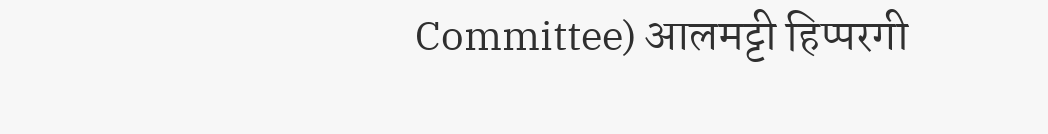Committee) आलमट्टी हिप्परगी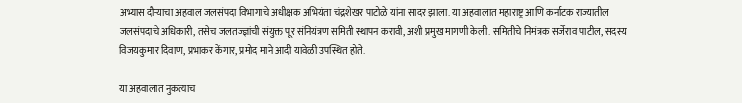अभ्यास दौऱ्याचा अहवाल जलसंपदा विभागाचे अधीक्षक अभियंता चंद्रशेखर पाटोळे यांना सादर झाला. या अहवालात महाराष्ट्र आणि कर्नाटक राज्यातील जलसंपदाचे अधिकारी, तसेच जलतज्ज्ञांची संयुक्त पूर संनियंत्रण समिती स्थापन करावी, अशी प्रमुख मागणी केली. समितीचे निमंत्रक सर्जेराव पाटील, सदस्य विजयकुमार दिवाण, प्रभाकर केंगार, प्रमोद माने आदी यावेळी उपस्थित होते.

या अहवालात नुकत्याच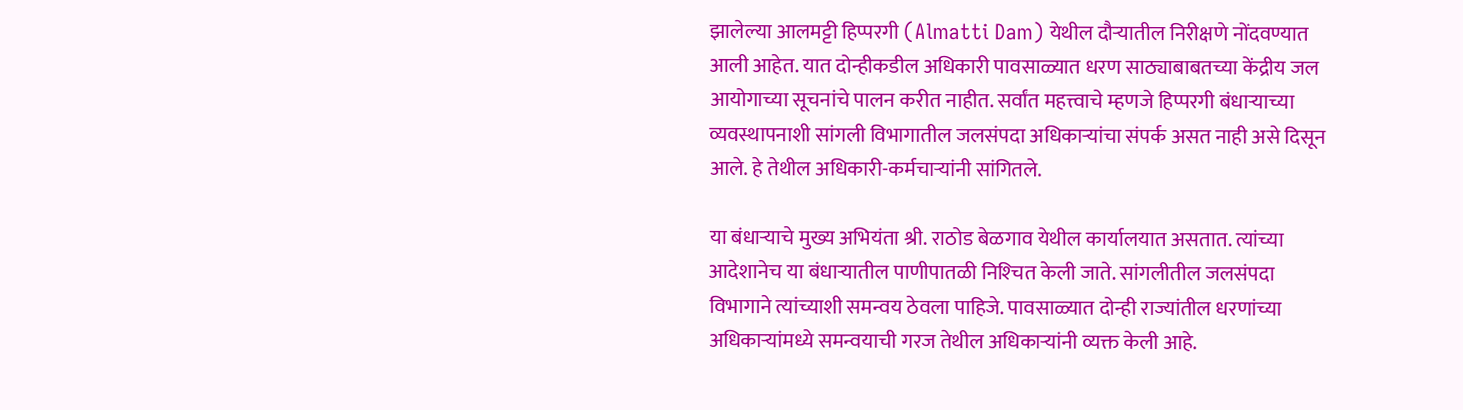झालेल्या आलमट्टी हिप्परगी (Almatti Dam) येथील दौऱ्यातील निरीक्षणे नोंदवण्यात आली आहेत. यात दोन्हीकडील अधिकारी पावसाळ्यात धरण साठ्याबाबतच्या केंद्रीय जल आयोगाच्या सूचनांचे पालन करीत नाहीत. सर्वांत महत्त्वाचे म्हणजे हिप्परगी बंधाऱ्याच्या व्यवस्थापनाशी सांगली विभागातील जलसंपदा अधिकाऱ्यांचा संपर्क असत नाही असे दिसून आले. हे तेथील अधिकारी-कर्मचाऱ्यांनी सांगितले.

या बंधाऱ्याचे मुख्य अभियंता श्री. राठोड बेळगाव येथील कार्यालयात असतात. त्यांच्या आदेशानेच या बंधाऱ्यातील पाणीपातळी निश्‍चित केली जाते. सांगलीतील जलसंपदा विभागाने त्यांच्याशी समन्वय ठेवला पाहिजे. पावसाळ्यात दोन्ही राज्यांतील धरणांच्या अधिकाऱ्यांमध्ये समन्वयाची गरज तेथील अधिकाऱ्यांनी व्यक्त केली आहे.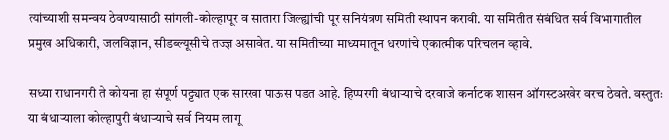त्यांच्याशी समन्वय ठेवण्यासाठी सांगली-कोल्हापूर व सातारा जिल्ह्यांची पूर सनियंत्रण समिती स्थापन करावी. या समितीत संबंधित सर्व विभागातील प्रमुख अधिकारी, जलविज्ञान, सीडब्ल्यूसीचे तज्ज्ञ असावेत. या समितीच्या माध्यमातून धरणांचे एकात्मीक परिचलन व्हावे.

सध्या राधानगरी ते कोयना हा संपूर्ण पट्ट्यात एक सारखा पाऊस पडत आहे. हिप्परगी बंधाऱ्याचे दरवाजे कर्नाटक शासन ऑगस्टअखेर वरच ठेवते. वस्तुतः या बंधाऱ्याला कोल्हापुरी बंधाऱ्याचे सर्व नियम लागू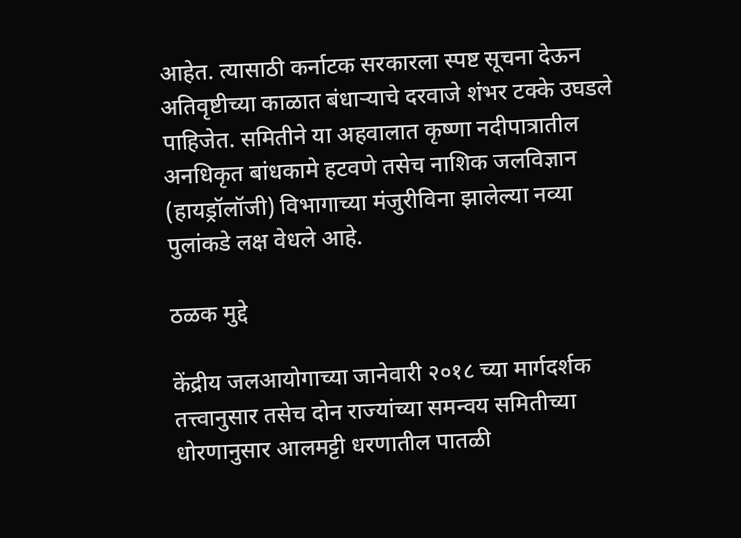आहेत. त्यासाठी कर्नाटक सरकारला स्पष्ट सूचना देऊन अतिवृष्टीच्या काळात बंधाऱ्याचे दरवाजे शंभर टक्के उघडले पाहिजेत. समितीने या अहवालात कृष्णा नदीपात्रातील अनधिकृत बांधकामे हटवणे तसेच नाशिक जलविज्ञान (हायड्रॉलॉजी) विभागाच्या मंजुरीविना झालेल्या नव्या पुलांकडे लक्ष वेधले आहे.

ठळक मुद्दे

केंद्रीय जलआयोगाच्या जानेवारी २०१८ च्या मार्गदर्शक तत्त्वानुसार तसेच दोन राज्यांच्या समन्वय समितीच्या धोरणानुसार आलमट्टी धरणातील पातळी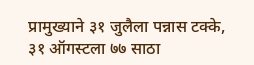प्रामुख्याने ३१ जुलैला पन्नास टक्के, ३१ ऑगस्टला ७७ साठा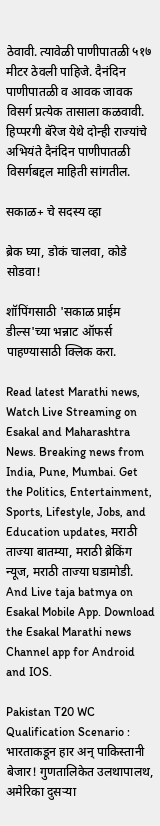ठेवावी. त्यावेळी पाणीपातळी ५१७ मीटर ठेवली पाहिजे. दैनंदिन पाणीपातळी व आवक जावक विसर्ग प्रत्येक तासाला कळवावी. हिप्परगी बॅरेज येथे दोन्ही राज्यांचे अभियंते दैनंदिन पाणीपातळी विसर्गबद्दल माहिती सांगतील.

सकाळ+ चे सदस्य व्हा

ब्रेक घ्या, डोकं चालवा, कोडे सोडवा!

शॉपिंगसाठी 'सकाळ प्राईम डील्स'च्या भन्नाट ऑफर्स पाहण्यासाठी क्लिक करा.

Read latest Marathi news, Watch Live Streaming on Esakal and Maharashtra News. Breaking news from India, Pune, Mumbai. Get the Politics, Entertainment, Sports, Lifestyle, Jobs, and Education updates, मराठी ताज्या बातम्या, मराठी ब्रेकिंग न्यूज, मराठी ताज्या घडामोडी. And Live taja batmya on Esakal Mobile App. Download the Esakal Marathi news Channel app for Android and IOS.

Pakistan T20 WC Qualification Scenario : भारताकडून हार अन् पाकिस्तानी बेजार! गुणतालिकेत उलथापालथ, अमेरिका दुसऱ्या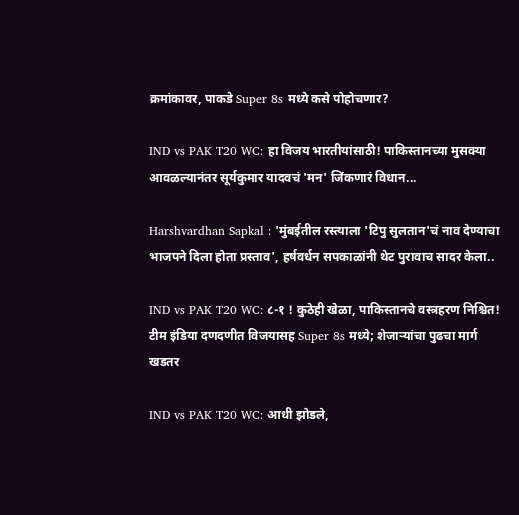क्रमांकावर, पाकडे Super 8s मध्ये कसे पोहोचणार?

IND vs PAK T20 WC: हा विजय भारतीयांसाठी! पाकिस्तानच्या मुसक्या आवळल्यानंतर सूर्यकुमार यादवचं 'मन' जिंकणारं विधान...

Harshvardhan Sapkal : 'मुंबईतील रस्त्याला 'टिपु सुलतान'चं नाव देण्याचा भाजपने दिला होता प्रस्ताव', हर्षवर्धन सपकाळांनी थेट पुरावाच सादर केला..

IND vs PAK T20 WC: ८-१ ! कुठेही खेळा, पाकिस्तानचे वस्त्रहरण निश्चित! टीम इंडिया दणदणीत विजयासह Super 8s मध्ये; शेजाऱ्यांचा पुढचा मार्ग खडतर

IND vs PAK T20 WC: आधी झोडले,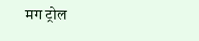मग ट्रोल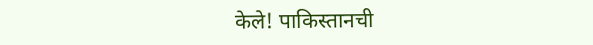केले! पाकिस्तानची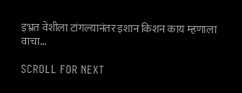इभ्रत वेशीला टांगल्यानंतर इशान किशन काय म्हणाला वाचा...

SCROLL FOR NEXT